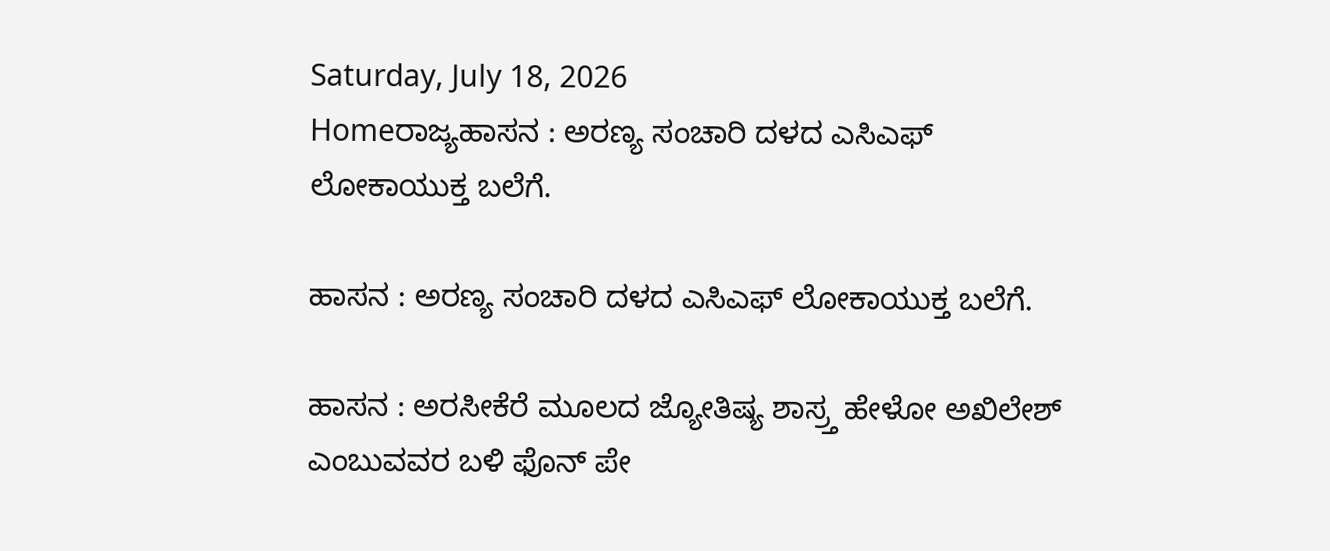Saturday, July 18, 2026
Homeರಾಜ್ಯಹಾಸನ : ಅರಣ್ಯ ಸಂಚಾರಿ ದಳದ ಎಸಿಎಫ್ ಲೋಕಾಯುಕ್ತ ಬಲೆಗೆ.

ಹಾಸನ : ಅರಣ್ಯ ಸಂಚಾರಿ ದಳದ ಎಸಿಎಫ್ ಲೋಕಾಯುಕ್ತ ಬಲೆಗೆ.

ಹಾಸನ : ಅರಸೀಕೆರೆ ಮೂಲದ ಜ್ಯೋತಿಷ್ಯ ಶಾಸ್ರ್ತ ಹೇಳೋ ಅಖಿಲೇಶ್ ಎಂಬುವವರ ಬಳಿ ಫೊನ್ ಪೇ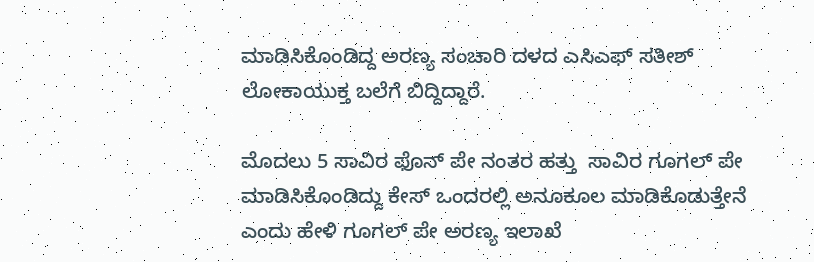ಮಾಡಿಸಿಕೊಂಡಿದ್ದ ಅರಣ್ಯ ಸಂಚಾರಿ ದಳದ ಎಸಿಎಫ್ ಸತೀಶ್ ಲೋಕಾಯುಕ್ತ ಬಲೆಗೆ ಬಿದ್ದಿದ್ದಾರೆ.

ಮೊದಲು 5 ಸಾವಿರ ಫೊನ್ ಪೇ ನಂತರ ಹತ್ತು  ಸಾವಿರ ಗೂಗಲ್ ಪೇ ಮಾಡಿಸಿಕೊಂಡಿದ್ದು ಕೇಸ್ ಒಂದರಲ್ಲಿ ಅನೂಕೂಲ ಮಾಡಿಕೊಡುತ್ತೇನೆ ಎಂದು ಹೇಳಿ ಗೂಗಲ್ ಪೇ ಅರಣ್ಯ ಇಲಾಖೆ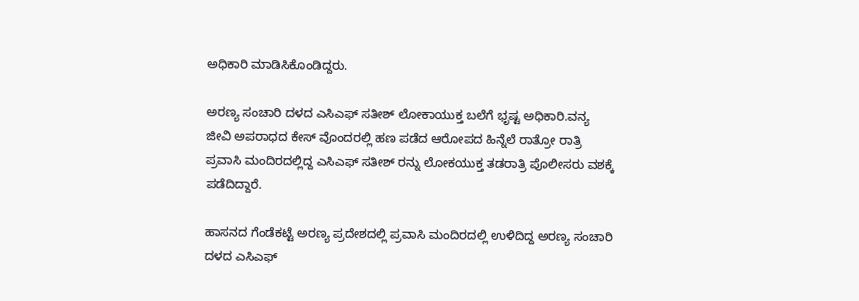ಅಧಿಕಾರಿ ಮಾಡಿಸಿಕೊಂಡಿದ್ದರು.

ಅರಣ್ಯ ಸಂಚಾರಿ ದಳದ ಎಸಿಎಫ್ ಸತೀಶ್ ಲೋಕಾಯುಕ್ತ ಬಲೆಗೆ ಭೃಷ್ಟ ಅಧಿಕಾರಿ.ವನ್ಯ ಜೀವಿ ಅಪರಾಧದ ಕೇಸ್ ವೊಂದರಲ್ಲಿ ಹಣ ಪಡೆದ ಆರೋಪದ ಹಿನ್ನೆಲೆ ರಾತ್ರೋ ರಾತ್ರಿ ಪ್ರವಾಸಿ ಮಂದಿರದಲ್ಲಿದ್ದ ಎಸಿಎಫ್ ಸತೀಶ್ ರನ್ನು ಲೋಕಯುಕ್ತ ತಡರಾತ್ರಿ ಪೊಲೀಸರು ವಶಕ್ಕೆ ಪಡೆದಿದ್ದಾರೆ.

ಹಾಸನದ ಗೆಂಡೆಕಟ್ಟೆ ಅರಣ್ಯ ಪ್ರದೇಶದಲ್ಲಿ ಪ್ರವಾಸಿ ಮಂದಿರದಲ್ಲಿ ಉಳಿದಿದ್ದ ಅರಣ್ಯ ಸಂಚಾರಿ ದಳದ ಎಸಿಎಫ್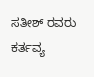ಸತೀಶ್ ರವರು ಕರ್ತವ್ಯ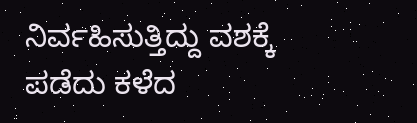ನಿರ್ವಹಿಸುತ್ತಿದ್ದು ವಶಕ್ಕೆ ಪಡೆದು ಕಳೆದ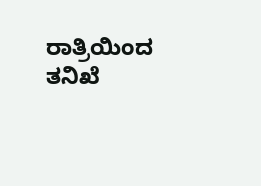ರಾತ್ರಿಯಿಂದ ತನಿಖೆ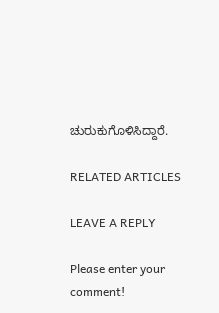ಚುರುಕುಗೊಳಿಸಿದ್ದಾರೆ.

RELATED ARTICLES

LEAVE A REPLY

Please enter your comment!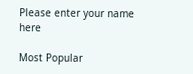Please enter your name here

Most Popular